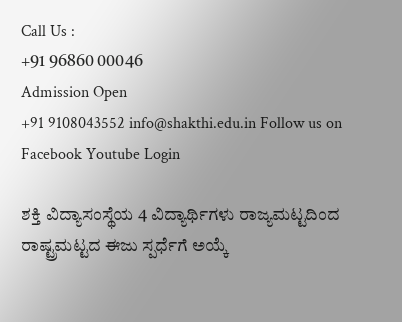Call Us :
+91 96860 00046
Admission Open
+91 9108043552 info@shakthi.edu.in Follow us on Facebook Youtube Login

ಶಕ್ತಿ ವಿದ್ಯಾಸಂಸ್ಥೆಯ 4 ವಿದ್ಯಾರ್ಥಿಗಳು ರಾಜ್ಯಮಟ್ಟದಿಂದ ರಾಷ್ಟ್ರಮಟ್ಟದ ಈಜು ಸ್ಪರ್ಧೆಗೆ ಅಯ್ಕೆ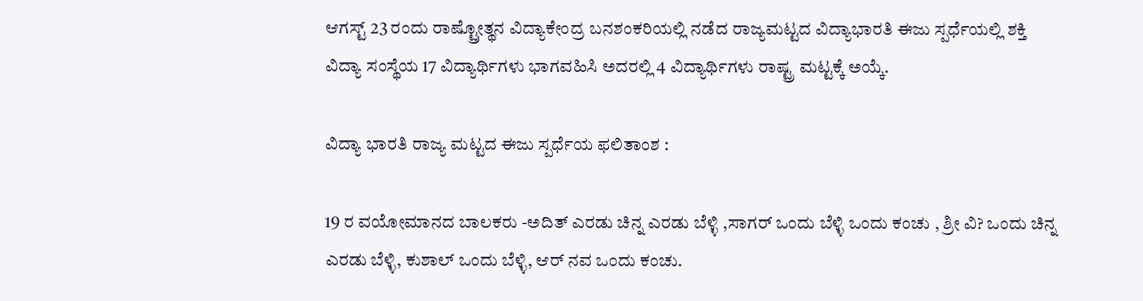ಆಗಸ್ಟ್ 23 ರಂದು ರಾಷ್ಟ್ರೋತ್ಥನ ವಿದ್ಯಾಕೇಂದ್ರ ಬನಶಂಕರಿಯಲ್ಲಿ ನಡೆದ ರಾಜ್ಯಮಟ್ಟದ ವಿದ್ಯಾಭಾರತಿ ಈಜು ಸ್ಪರ್ಧೆಯಲ್ಲಿ ಶಕ್ತಿ ವಿದ್ಯಾ ಸಂಸ್ಥೆಯ 17 ವಿದ್ಯಾರ್ಥಿಗಳು ಭಾಗವಹಿಸಿ ಅದರಲ್ಲಿ 4 ವಿದ್ಯಾರ್ಥಿಗಳು ರಾಷ್ಟ್ರ ಮಟ್ಟಕ್ಕೆ ಅಯ್ಕೆ.

ವಿದ್ಯಾ ಭಾರತಿ ರಾಜ್ಯ ಮಟ್ಟದ ಈಜು ಸ್ಪರ್ಧೆಯ ಫಲಿತಾಂಶ :

19 ರ ವಯೋಮಾನದ ಬಾಲಕರು -ಅದಿತ್ ಎರಡು ಚಿನ್ನ ಎರಡು ಬೆಳ್ಳಿ ,ಸಾಗರ್ ಒಂದು ಬೆಳ್ಳಿ ಒಂದು ಕಂಚು , ಶ್ರೀ ವಿ? ಒಂದು ಚಿನ್ನ ಎರಡು ಬೆಳ್ಳಿ, ಕುಶಾಲ್ ಒಂದು ಬೆಳ್ಳಿ, ಆರ್ ನವ ಒಂದು ಕಂಚು.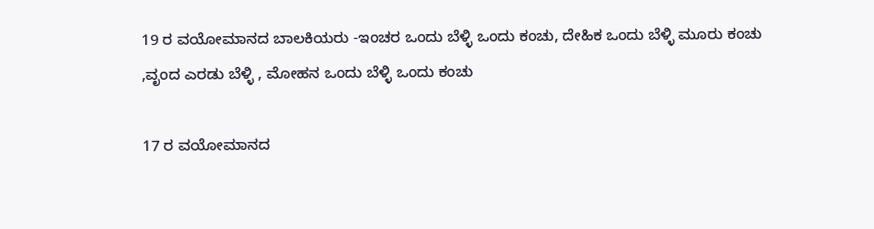19 ರ ವಯೋಮಾನದ ಬಾಲಕಿಯರು -ಇಂಚರ ಒಂದು ಬೆಳ್ಳಿ ಒಂದು ಕಂಚು, ದೇಹಿಕ ಒಂದು ಬೆಳ್ಳಿ ಮೂರು ಕಂಚು ,ವೃಂದ ಎರಡು ಬೆಳ್ಳಿ , ಮೋಹನ ಒಂದು ಬೆಳ್ಳಿ ಒಂದು ಕಂಚು

17 ರ ವಯೋಮಾನದ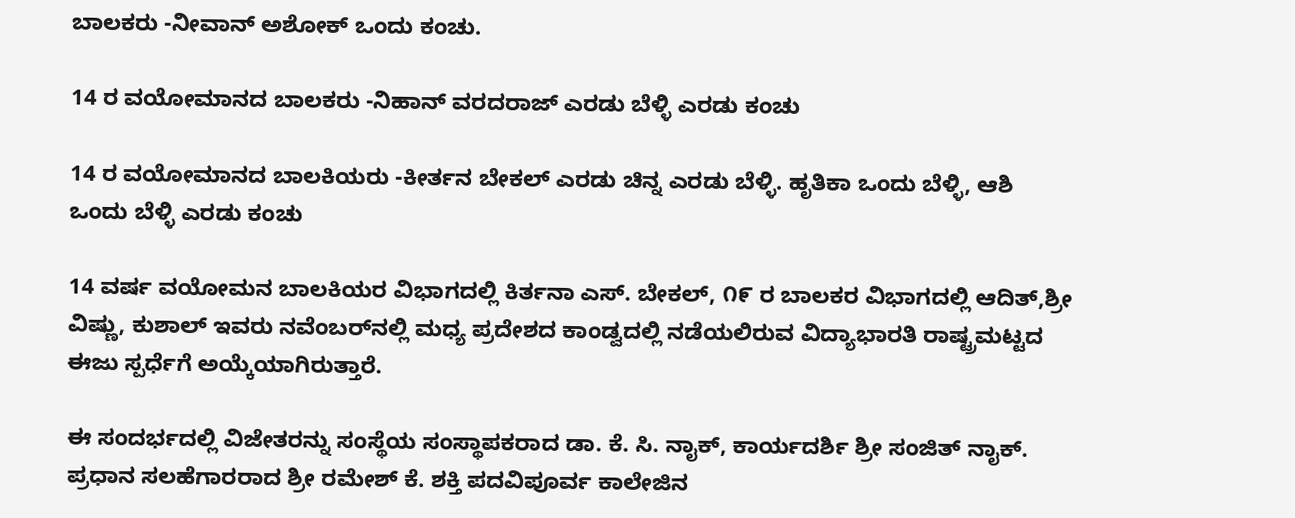ಬಾಲಕರು -ನೀವಾನ್ ಅಶೋಕ್ ಒಂದು ಕಂಚು.

14 ರ ವಯೋಮಾನದ ಬಾಲಕರು -ನಿಹಾನ್ ವರದರಾಜ್ ಎರಡು ಬೆಳ್ಳಿ ಎರಡು ಕಂಚು

14 ರ ವಯೋಮಾನದ ಬಾಲಕಿಯರು -ಕೀರ್ತನ ಬೇಕಲ್ ಎರಡು ಚಿನ್ನ ಎರಡು ಬೆಳ್ಳಿ. ಹೃತಿಕಾ ಒಂದು ಬೆಳ್ಳಿ, ಆಶಿ ಒಂದು ಬೆಳ್ಳಿ ಎರಡು ಕಂಚು

14 ವರ್ಷ ವಯೋಮನ ಬಾಲಕಿಯರ ವಿಭಾಗದಲ್ಲಿ ಕಿರ್ತನಾ ಎಸ್. ಬೇಕಲ್, ೧೯ ರ ಬಾಲಕರ ವಿಭಾಗದಲ್ಲಿ ಆದಿತ್,ಶ್ರೀ ವಿಷ್ಣು, ಕುಶಾಲ್ ಇವರು ನವೆಂಬರ್‌ನಲ್ಲಿ ಮಧ್ಯ ಪ್ರದೇಶದ ಕಾಂಡ್ವದಲ್ಲಿ ನಡೆಯಲಿರುವ ವಿದ್ಯಾಭಾರತಿ ರಾಷ್ಟ್ರಮಟ್ಟದ ಈಜು ಸ್ಪರ್ಧೆಗೆ ಅಯ್ಕೆಯಾಗಿರುತ್ತಾರೆ.

ಈ ಸಂದರ್ಭದಲ್ಲಿ ವಿಜೇತರನ್ನು ಸಂಸ್ಥೆಯ ಸಂಸ್ಥಾಪಕರಾದ ಡಾ. ಕೆ. ಸಿ. ನಾೖಕ್‌, ಕಾರ್ಯದರ್ಶಿ ಶ್ರೀ ಸಂಜಿತ್ ನಾೖಕ್‌. ಪ್ರಧಾನ ಸಲಹೆಗಾರರಾದ ಶ್ರೀ ರಮೇಶ್ ಕೆ. ಶಕ್ತಿ ಪದವಿಪೂರ್ವ ಕಾಲೇಜಿನ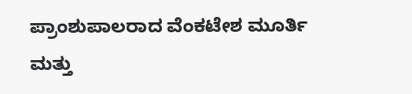ಪ್ರಾಂಶುಪಾಲರಾದ ವೆಂಕಟೇಶ ಮೂರ್ತಿ ಮತ್ತು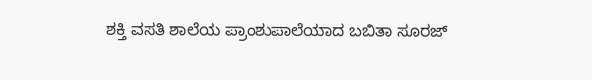ಶಕ್ತಿ ವಸತಿ ಶಾಲೆಯ ಪ್ರಾಂಶುಪಾಲೆಯಾದ ಬಬಿತಾ ಸೂರಜ್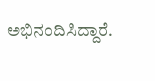ಅಭಿನಂದಿಸಿದ್ದಾರೆ.